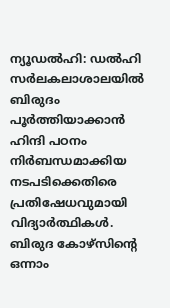ന്യൂഡല്‍ഹി: ഡല്‍ഹി സര്‍ലകലാശാലയില്‍ ബിരുദം പൂര്‍ത്തിയാക്കാന്‍ ഹിന്ദി പഠനം നിര്‍ബന്ധമാക്കിയ നടപടിക്കെതിരെ പ്രതിഷേധവുമായി വിദ്യാര്‍ത്ഥികള്‍. ബിരുദ കോഴ്‌സിന്റെ ഒന്നാം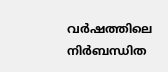വര്‍ഷത്തിലെ നിര്‍ബന്ധിത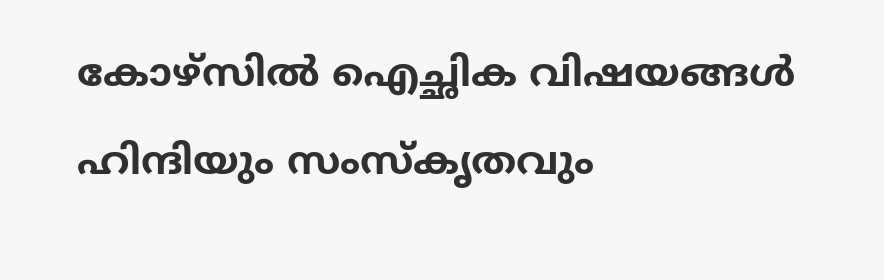കോഴ്‌സില്‍ ഐച്ഛിക വിഷയങ്ങള്‍ ഹിന്ദിയും സംസ്‌കൃതവും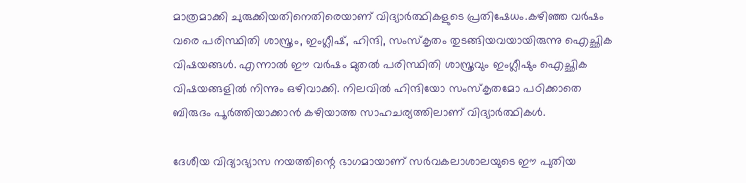മാത്രമാക്കി ചുരുക്കിയതിനെതിരെയാണ് വിദ്യാര്‍ത്ഥികളുടെ പ്രതിഷേധം.കഴിഞ്ഞ വര്‍ഷം വരെ പരിസ്ഥിതി ശാസ്ത്രം, ഇംഗ്ലീഷ്, ഹിന്ദി, സംസ്‌കൃതം തുടങ്ങിയവയായിരുന്നു ഐച്ഛിക വിഷയങ്ങള്‍. എന്നാല്‍ ഈ വര്‍ഷം മുതല്‍ പരിസ്ഥിതി ശാസ്ത്രവും ഇംഗ്ലീഷും ഐച്ഛിക വിഷയങ്ങളില്‍ നിന്നും ഒഴിവാക്കി. നിലവില്‍ ഹിന്ദിയോ സംസ്‌കൃതമോ പഠിക്കാതെ ബിരുദം പൂര്‍ത്തിയാക്കാന്‍ കഴിയാത്ത സാഹചര്യത്തിലാണ് വിദ്യാര്‍ത്ഥികള്‍.

ദേശീയ വിദ്യാഭ്യാസ നയത്തിന്റെ ഭാഗമായാണ് സര്‍വകലാശാലയുടെ ഈ പുതിയ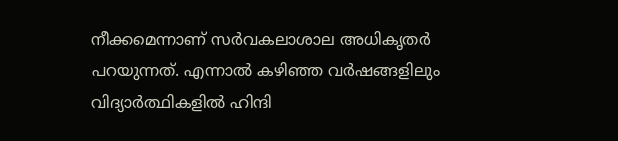നീക്കമെന്നാണ് സര്‍വകലാശാല അധികൃതര്‍ പറയുന്നത്. എന്നാല്‍ കഴിഞ്ഞ വര്‍ഷങ്ങളിലും വിദ്യാര്‍ത്ഥികളില്‍ ഹിന്ദി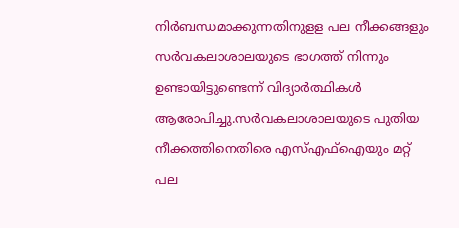നിര്‍ബന്ധമാക്കുന്നതിനുളള പല നീക്കങ്ങളും സര്‍വകലാശാലയുടെ ഭാഗത്ത് നിന്നും ഉണ്ടായിട്ടുണ്ടെന്ന് വിദ്യാര്‍ത്ഥികള്‍ ആരോപിച്ചു.സര്‍വകലാശാലയുടെ പുതിയ നീക്കത്തിനെതിരെ എസ്എഫ്‌ഐയും മറ്റ് പല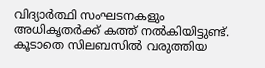വിദ്യാര്‍ത്ഥി സംഘടനകളും അധികൃതര്‍ക്ക് കത്ത് നല്‍കിയിട്ടുണ്ട്. കൂടാതെ സിലബസില്‍ വരുത്തിയ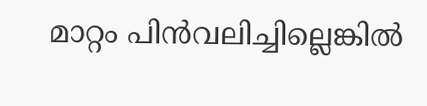മാറ്റം പിന്‍വലിച്ചില്ലെങ്കില്‍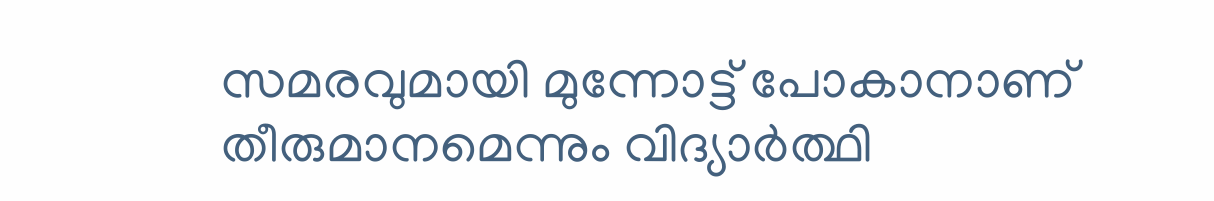സമരവുമായി മുന്നോട്ട് പോകാനാണ് തീരുമാനമെന്നും വിദ്യാര്‍ത്ഥി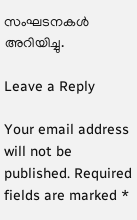സംഘടനകള്‍ അറിയിച്ചു.

Leave a Reply

Your email address will not be published. Required fields are marked *